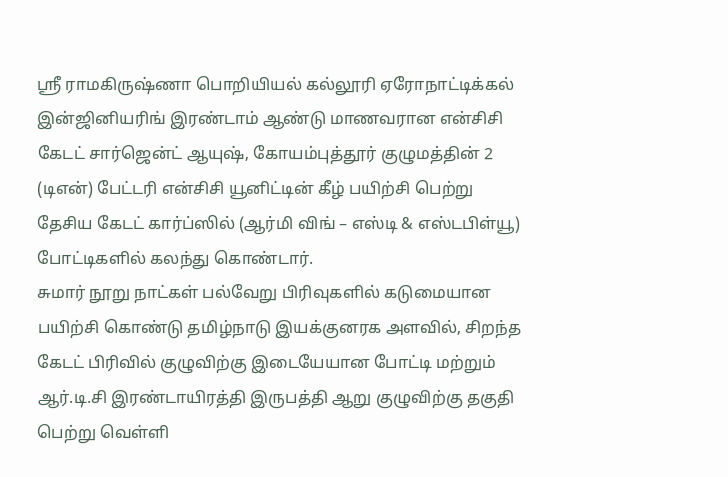ஸ்ரீ ராமகிருஷ்ணா பொறியியல் கல்லூரி ஏரோநாட்டிக்கல் இன்ஜினியரிங் இரண்டாம் ஆண்டு மாணவரான என்சிசி கேடட் சார்ஜென்ட் ஆயுஷ், கோயம்புத்தூர் குழுமத்தின் 2 (டிஎன்) பேட்டரி என்சிசி யூனிட்டின் கீழ் பயிற்சி பெற்று தேசிய கேடட் கார்ப்ஸில் (ஆர்மி விங் – எஸ்டி & எஸ்டபிள்யூ) போட்டிகளில் கலந்து கொண்டார்.
சுமார் நூறு நாட்கள் பல்வேறு பிரிவுகளில் கடுமையான பயிற்சி கொண்டு தமிழ்நாடு இயக்குனரக அளவில், சிறந்த கேடட் பிரிவில் குழுவிற்கு இடையேயான போட்டி மற்றும் ஆர்.டி.சி இரண்டாயிரத்தி இருபத்தி ஆறு குழுவிற்கு தகுதி பெற்று வெள்ளி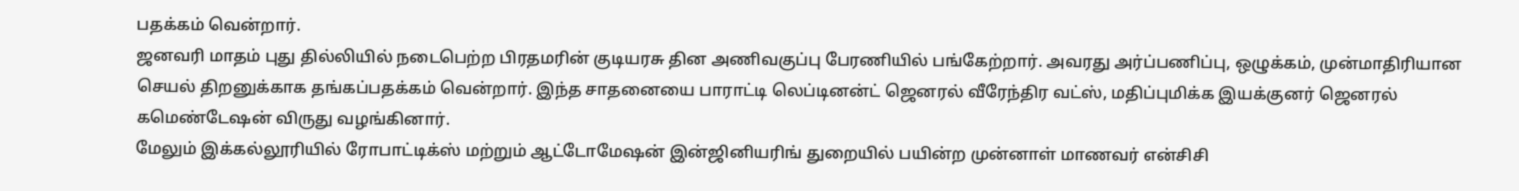பதக்கம் வென்றார்.
ஜனவரி மாதம் புது தில்லியில் நடைபெற்ற பிரதமரின் குடியரசு தின அணிவகுப்பு பேரணியில் பங்கேற்றார். அவரது அர்ப்பணிப்பு, ஒழுக்கம், முன்மாதிரியான செயல் திறனுக்காக தங்கப்பதக்கம் வென்றார். இந்த சாதனையை பாராட்டி லெப்டினன்ட் ஜெனரல் வீரேந்திர வட்ஸ், மதிப்புமிக்க இயக்குனர் ஜெனரல் கமெண்டேஷன் விருது வழங்கினார்.
மேலும் இக்கல்லூரியில் ரோபாட்டிக்ஸ் மற்றும் ஆட்டோமேஷன் இன்ஜினியரிங் துறையில் பயின்ற முன்னாள் மாணவர் என்சிசி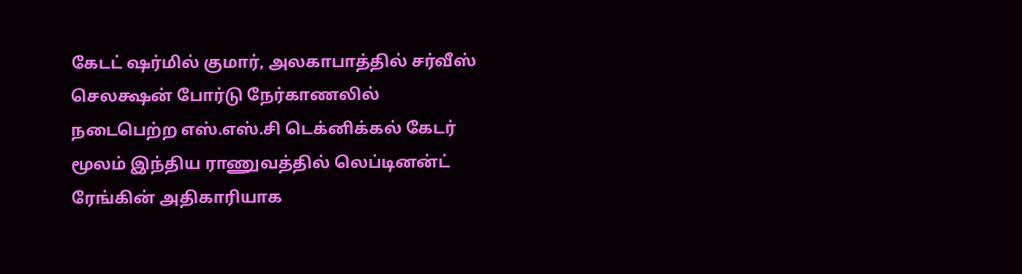கேடட் ஷர்மில் குமார், அலகாபாத்தில் சர்வீஸ் செலக்ஷன் போர்டு நேர்காணலில் நடைபெற்ற எஸ்.எஸ்.சி டெக்னிக்கல் கேடர் மூலம் இந்திய ராணுவத்தில் லெப்டினன்ட் ரேங்கின் அதிகாரியாக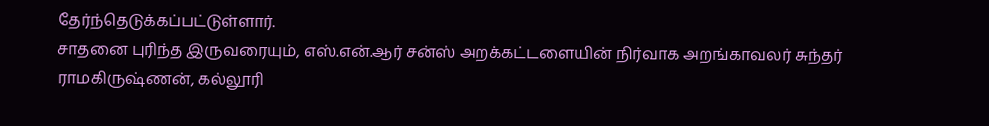தேர்ந்தெடுக்கப்பட்டுள்ளார்.
சாதனை புரிந்த இருவரையும், எஸ்.என்.ஆர் சன்ஸ் அறக்கட்டளையின் நிர்வாக அறங்காவலர் சுந்தர் ராமகிருஷ்ணன், கல்லூரி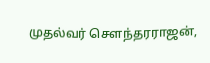முதல்வர் சௌந்தரராஜன்,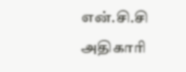என்.சி.சி அதிகாரி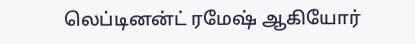லெப்டினன்ட் ரமேஷ் ஆகியோர்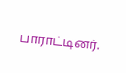பாராட்டினர்.